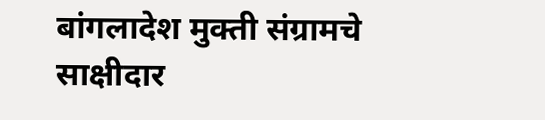बांगलादेश मुक्ती संग्रामचे साक्षीदार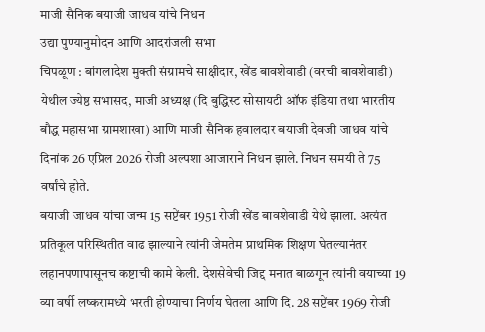माजी सैनिक बयाजी जाधव यांचे निधन
उद्या पुण्यानुमोदन आणि आदरांजली सभा
चिपळूण : बांगलादेश मुक्ती संग्रामचे साक्षीदार, खेंड बावशेवाडी (वरची बावशेवाडी) येथील ज्येष्ठ सभासद, माजी अध्यक्ष (दि बुद्धिस्ट सोसायटी ऑफ इंडिया तथा भारतीय बौद्ध महासभा ग्रामशाखा) आणि माजी सैनिक हवालदार बयाजी देवजी जाधव यांचे दिनांक 26 एप्रिल 2026 रोजी अल्पशा आजाराने निधन झाले. निधन समयी ते 75 वर्षांचे होते.
बयाजी जाधव यांचा जन्म 15 सप्टेंबर 1951 रोजी खेंड बावशेवाडी येथे झाला. अत्यंत प्रतिकूल परिस्थितीत वाढ झाल्याने त्यांनी जेमतेम प्राथमिक शिक्षण घेतल्यानंतर लहानपणापासूनच कष्टाची कामे केली. देशसेवेची जिद्द मनात बाळगून त्यांनी वयाच्या 19 व्या वर्षी लष्करामध्ये भरती होण्याचा निर्णय घेतला आणि दि. 28 सप्टेंबर 1969 रोजी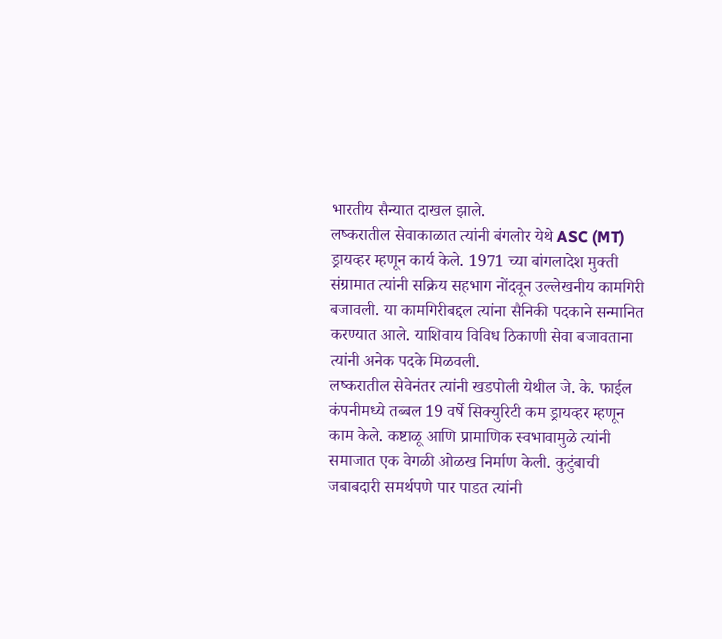भारतीय सैन्यात दाखल झाले.
लष्करातील सेवाकाळात त्यांनी बंगलोर येथे ASC (MT) ड्रायव्हर म्हणून कार्य केले. 1971 च्या बांगलादेश मुक्ती संग्रामात त्यांनी सक्रिय सहभाग नोंदवून उल्लेखनीय कामगिरी बजावली. या कामगिरीबद्दल त्यांना सैनिकी पदकाने सन्मानित करण्यात आले. याशिवाय विविध ठिकाणी सेवा बजावताना त्यांनी अनेक पदके मिळवली.
लष्करातील सेवेनंतर त्यांनी खडपोली येथील जे. के. फाईल कंपनीमध्ये तब्बल 19 वर्षे सिक्युरिटी कम ड्रायव्हर म्हणून काम केले. कष्टाळू आणि प्रामाणिक स्वभावामुळे त्यांनी समाजात एक वेगळी ओळख निर्माण केली. कुटुंबाची जबाबदारी समर्थपणे पार पाडत त्यांनी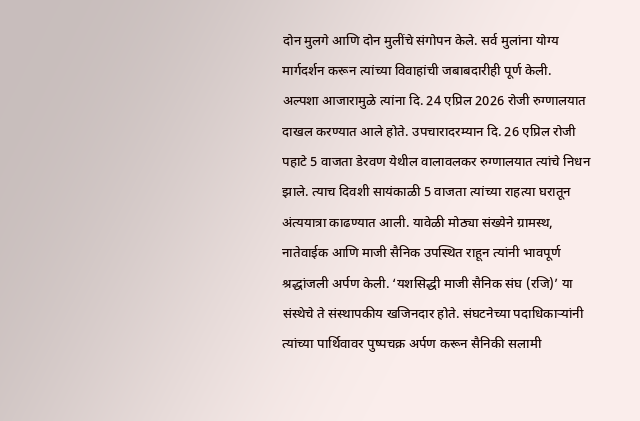दोन मुलगे आणि दोन मुलींचे संगोपन केले. सर्व मुलांना योग्य मार्गदर्शन करून त्यांच्या विवाहांची जबाबदारीही पूर्ण केली.
अल्पशा आजारामुळे त्यांना दि. 24 एप्रिल 2026 रोजी रुग्णालयात दाखल करण्यात आले होते. उपचारादरम्यान दि. 26 एप्रिल रोजी पहाटे 5 वाजता डेरवण येथील वालावलकर रुग्णालयात त्यांचे निधन झाले. त्याच दिवशी सायंकाळी 5 वाजता त्यांच्या राहत्या घरातून अंत्ययात्रा काढण्यात आली. यावेळी मोठ्या संख्येने ग्रामस्थ, नातेवाईक आणि माजी सैनिक उपस्थित राहून त्यांनी भावपूर्ण श्रद्धांजली अर्पण केली. ‘यशसिद्धी माजी सैनिक संघ (रजि)’ या संस्थेचे ते संस्थापकीय खजिनदार होते. संघटनेच्या पदाधिकाऱ्यांनी त्यांच्या पार्थिवावर पुष्पचक्र अर्पण करून सैनिकी सलामी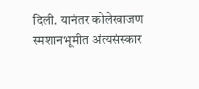दिली. यानंतर कोलेखाजण स्मशानभूमीत अंत्यसंस्कार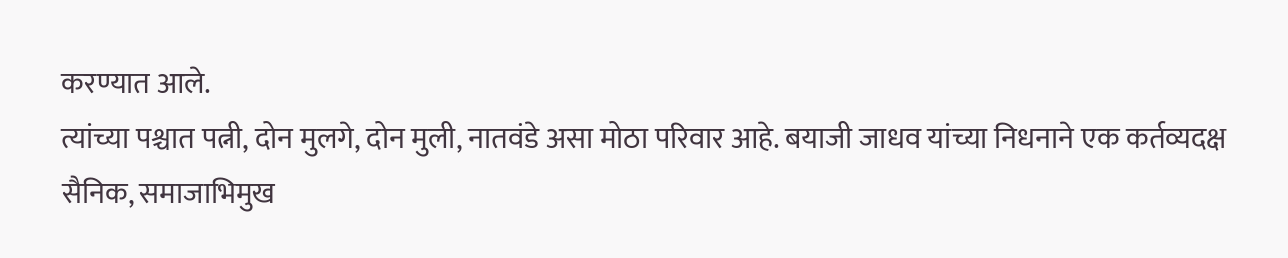करण्यात आले.
त्यांच्या पश्चात पत्नी, दोन मुलगे, दोन मुली, नातवंडे असा मोठा परिवार आहे. बयाजी जाधव यांच्या निधनाने एक कर्तव्यदक्ष सैनिक, समाजाभिमुख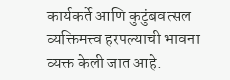कार्यकर्ते आणि कुटुंबवत्सल व्यक्तिमत्त्व हरपल्याची भावना व्यक्त केली जात आहे.